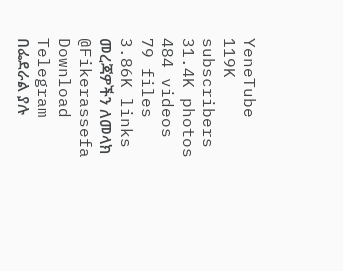YeneTube
119K subscribers
31.4K photos
484 videos
79 files
3.86K links
መረጃዎችን ለመላክ @Fikerassefa
Download Telegram
በፌደራል ያሉ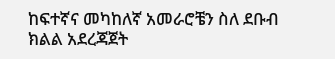ከፍተኛና መካከለኛ አመራሮቼን ስለ ደቡብ ክልል አደረጃጀት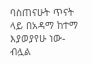ባስጠናሁት ጥናት ላይ በአዳማ ከተማ እያወያየሁ ነው- ብሏል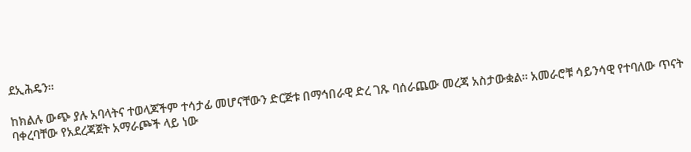ደኢሕዴን፡፡

ከክልሉ ውጭ ያሉ አባላትና ተወላጆችም ተሳታፊ መሆናቸውን ድርጅቱ በማኅበራዊ ድረ ገጹ ባሰራጨው መረጃ አስታውቋል፡፡ አመራሮቹ ሳይንሳዊ የተባለው ጥናት ባቀረባቸው የአደረጃጀት አማራጮች ላይ ነው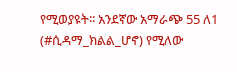የሚወያዩት፡፡ አንደኛው አማራጭ 55 ለ1 (#ሲዳማ_ክልል_ሆኖ) የሚለው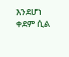እንደሆነ ቀደም ሲል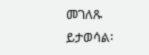መገለጹ ይታወሳል፡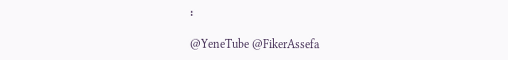፡

@YeneTube @FikerAssefa